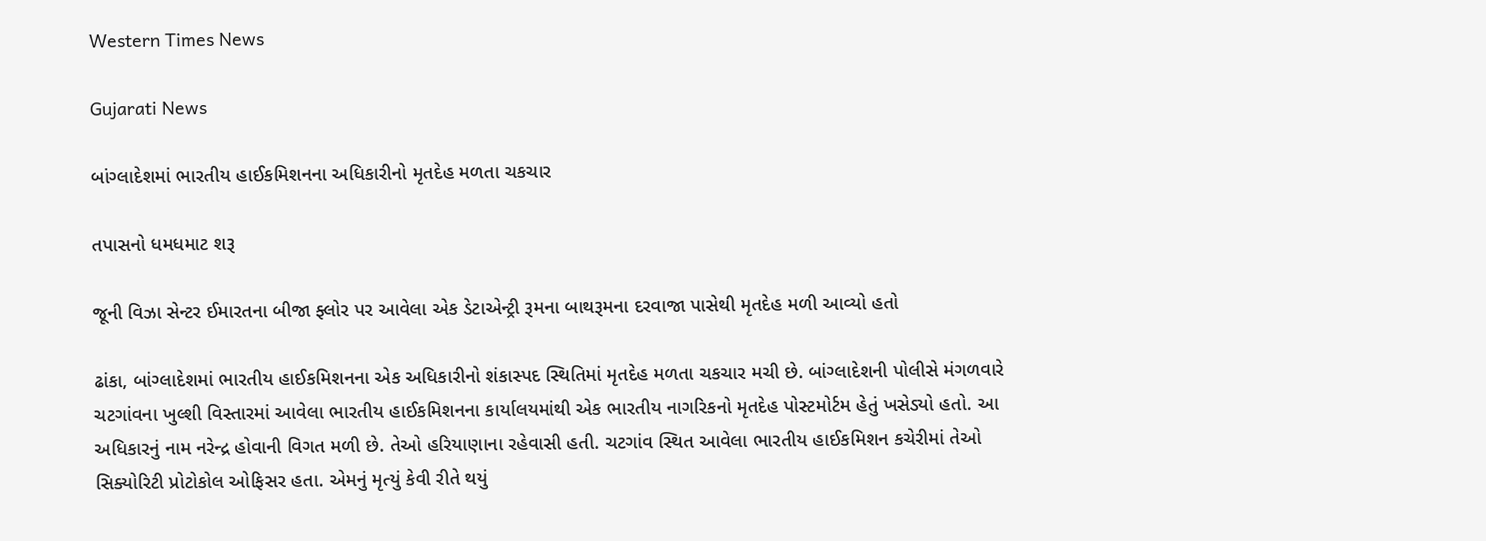Western Times News

Gujarati News

બાંગ્લાદેશમાં ભારતીય હાઈકમિશનના અધિકારીનો મૃતદેહ મળતા ચકચાર

તપાસનો ધમધમાટ શરૂ

જૂની વિઝા સેન્ટર ઈમારતના બીજા ફ્લોર પર આવેલા એક ડેટાએન્ટ્રી રૂમના બાથરૂમના દરવાજા પાસેથી મૃતદેહ મળી આવ્યો હતો

ઢાંકા, બાંગ્લાદેશમાં ભારતીય હાઈકમિશનના એક અધિકારીનો શંકાસ્પદ સ્થિતિમાં મૃતદેહ મળતા ચકચાર મચી છે. બાંગ્લાદેશની પોલીસે મંગળવારે ચટગાંવના ખુલ્શી વિસ્તારમાં આવેલા ભારતીય હાઈકમિશનના કાર્યાલયમાંથી એક ભારતીય નાગરિકનો મૃતદેહ પોસ્ટમોર્ટમ હેતું ખસેડ્યો હતો. આ અધિકારનું નામ નરેન્દ્ર હોવાની વિગત મળી છે. તેઓ હરિયાણાના રહેવાસી હતી. ચટગાંવ સ્થિત આવેલા ભારતીય હાઈકમિશન કચેરીમાં તેઓ સિક્યોરિટી પ્રોટોકોલ ઓફિસર હતા. એમનું મૃત્યું કેવી રીતે થયું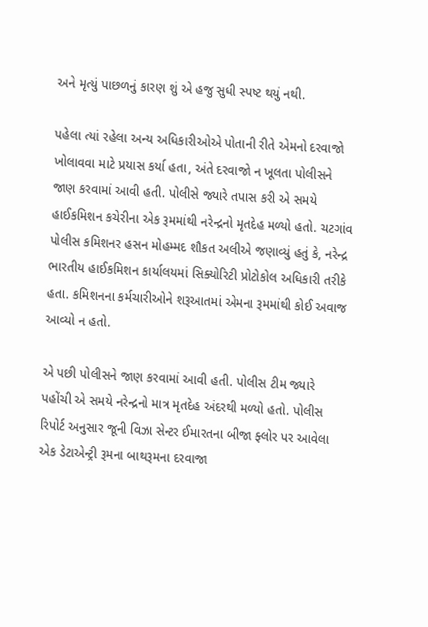અને મૃત્યું પાછળનું કારણ શું એ હજુ સુધી સ્પષ્ટ થયું નથી.

પહેલા ત્યાં રહેલા અન્ય અધિકારીઓએ પોતાની રીતે એમનો દરવાજો ખોલાવવા માટે પ્રયાસ કર્યા હતા, અંતે દરવાજો ન ખૂલતા પોલીસને જાણ કરવામાં આવી હતી. પોલીસે જ્યારે તપાસ કરી એ સમયે હાઈકમિશન કચેરીના એક રૂમમાંથી નરેન્દ્રનો મૃતદેહ મળ્યો હતો. ચટગાંવ પોલીસ કમિશનર હસન મોહમ્મદ શૌકત અલીએ જણાવ્યું હતું કે, નરેન્દ્ર ભારતીય હાઈકમિશન કાર્યાલયમાં સિક્યોરિટી પ્રોટોકોલ અધિકારી તરીકે હતા. કમિશનના કર્મચારીઓને શરૂઆતમાં એમના રૂમમાંથી કોઈ અવાજ આવ્યો ન હતો.

એ પછી પોલીસને જાણ કરવામાં આવી હતી. પોલીસ ટીમ જ્યારે પહોંચી એ સમયે નરેન્દ્રનો માત્ર મૃતદેહ અંદરથી મળ્યો હતો. પોલીસ રિપોર્ટ અનુસાર જૂની વિઝા સેન્ટર ઈમારતના બીજા ફ્લોર પર આવેલા એક ડેટાએન્ટ્રી રૂમના બાથરૂમના દરવાજા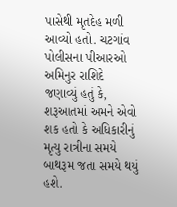પાસેથી મૃતદેહ મળી આવ્યો હતો. ચટગાંવ પોલીસના પીઆરઓ અમિનુર રાશિદે જણાવ્યું હતું કે, શરૂઆતમાં અમને એવો શક હતો કે અધિકારીનું મૃત્યુ રાત્રીના સમયે બાથરૂમ જતા સમયે થયું હશે.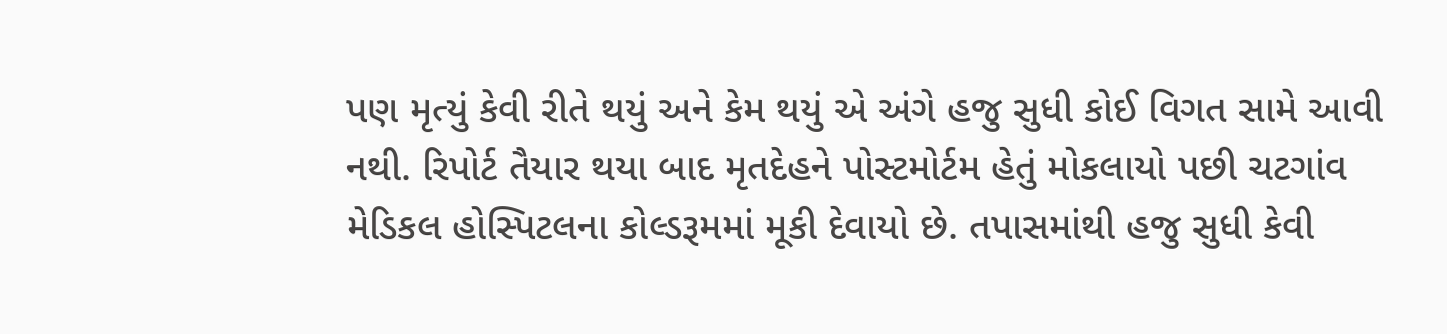પણ મૃત્યું કેવી રીતે થયું અને કેમ થયું એ અંગે હજુ સુધી કોઈ વિગત સામે આવી નથી. રિપોર્ટ તૈયાર થયા બાદ મૃતદેહને પોસ્ટમોર્ટમ હેતું મોકલાયો પછી ચટગાંવ મેડિકલ હોસ્પિટલના કોલ્ડરૂમમાં મૂકી દેવાયો છે. તપાસમાંથી હજુ સુધી કેવી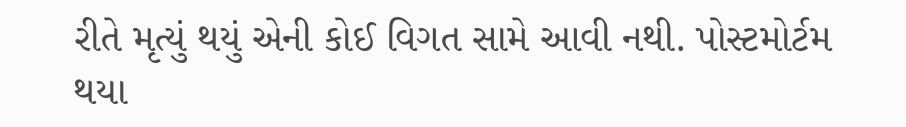રીતે મૃત્યું થયું એની કોઈ વિગત સામે આવી નથી. પોસ્ટમોર્ટમ થયા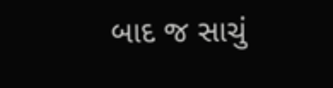બાદ જ સાચું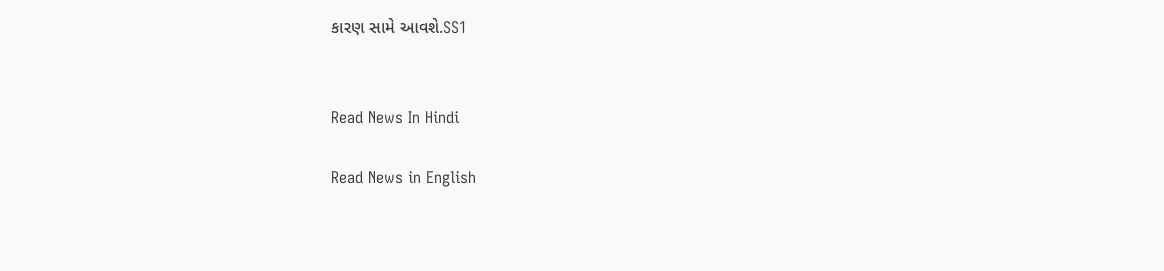કારણ સામે આવશે.SS1


Read News In Hindi

Read News in English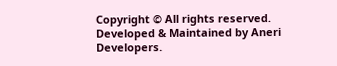Copyright © All rights reserved. Developed & Maintained by Aneri Developers.